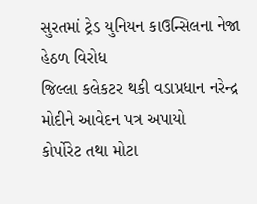સુરતમાં ટ્રેડ યુનિયન કાઉન્સિલના નેજા હેઠળ વિરોધ
જિલ્લા કલેકટર થકી વડાપ્રધાન નરેન્દ્ર મોદીને આવેદન પત્ર અપાયો
કોર્પોરેટ તથા મોટા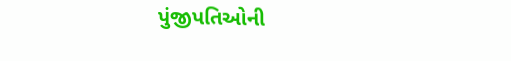પુંજીપતિઓની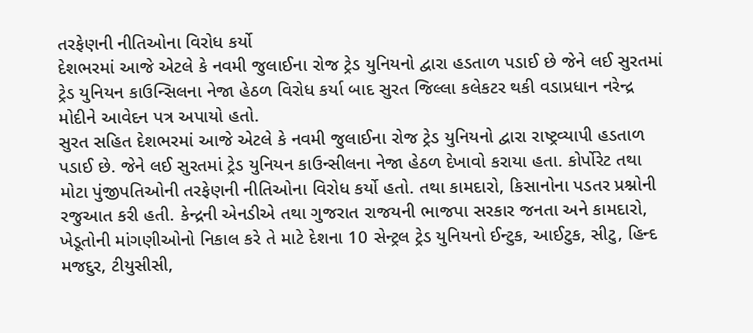તરફેણની નીતિઓના વિરોધ કર્યો
દેશભરમાં આજે એટલે કે નવમી જુલાઈના રોજ ટ્રેડ યુનિયનો દ્વારા હડતાળ પડાઈ છે જેને લઈ સુરતમાં ટ્રેડ યુનિયન કાઉન્સિલના નેજા હેઠળ વિરોધ કર્યા બાદ સુરત જિલ્લા કલેકટર થકી વડાપ્રધાન નરેન્દ્ર મોદીને આવેદન પત્ર અપાયો હતો.
સુરત સહિત દેશભરમાં આજે એટલે કે નવમી જુલાઈના રોજ ટ્રેડ યુનિયનો દ્વારા રાષ્ટ્રવ્યાપી હડતાળ પડાઈ છે. જેને લઈ સુરતમાં ટ્રેડ યુનિયન કાઉન્સીલના નેજા હેઠળ દેખાવો કરાયા હતા. કોર્પોરેટ તથા મોટા પુંજીપતિઓની તરફેણની નીતિઓના વિરોધ કર્યો હતો. તથા કામદારો, કિસાનોના પડતર પ્રશ્નોની રજુઆત કરી હતી. કેન્દ્રની એનડીએ તથા ગુજરાત રાજયની ભાજપા સરકાર જનતા અને કામદારો, ખેડૂતોની માંગણીઓનો નિકાલ કરે તે માટે દેશના 10 સેન્ટ્રલ ટ્રેડ યુનિયનો ઈન્ટુક, આઈટુક, સીટુ, હિન્દ મજદુર, ટીયુસીસી,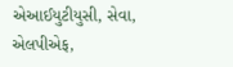એઆઈયુટીયુસી, સેવા, એલપીએફ,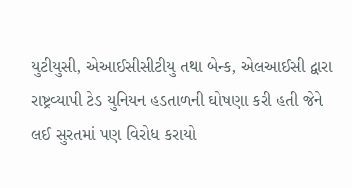યુટીયુસી, એઆઈસીસીટીયુ તથા બેન્ક, એલઆઈસી દ્વારા રાષ્ટ્રવ્યાપી ટેડ યુનિયન હડતાળની ઘોષણા કરી હતી જેને લઈ સુરતમાં પણ વિરોધ કરાયો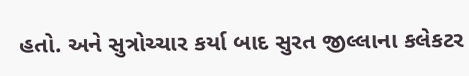હતો. અને સુત્રોચ્ચાર કર્યા બાદ સુરત જીલ્લાના કલેકટર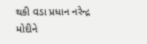થકી વડા પ્રધાન નરેન્દ્ર મોદીને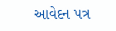આવેદન પત્ર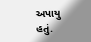અપાયુ હતું.